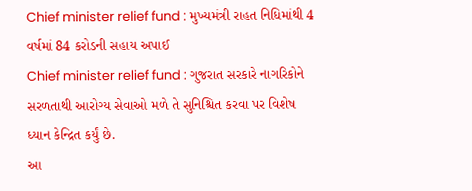Chief minister relief fund : મુખ્યમંત્રી રાહત નિધિમાંથી 4 વર્ષમાં 84 કરોડની સહાય અપાઈ
Chief minister relief fund : ગુજરાત સરકારે નાગરિકોને સરળતાથી આરોગ્ય સેવાઓ મળે તે સુનિશ્ચિત કરવા પર વિશેષ ધ્યાન કેન્દ્રિત કર્યું છે.
આ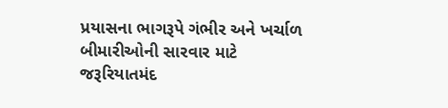પ્રયાસના ભાગરૂપે ગંભીર અને ખર્ચાળ બીમારીઓની સારવાર માટે જરૂરિયાતમંદ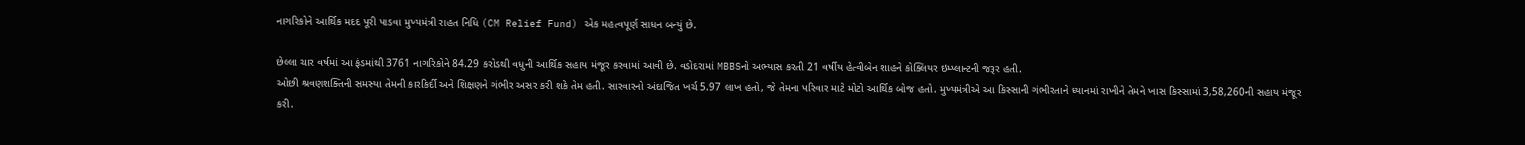નાગરિકોને આર્થિક મદદ પૂરી પાડવા મુખ્યમંત્રી રાહત નિધિ (CM Relief Fund) એક મહત્વપૂર્ણ સાધન બન્યું છે.

છેલ્લા ચાર વર્ષમાં આ ફંડમાંથી 3761 નાગરિકોને 84.29 કરોડથી વધુની આર્થિક સહાય મંજૂર કરવામાં આવી છે. વડોદરામાં MBBSનો અભ્યાસ કરતી 21 વર્ષીય હેત્વીબેન શાહને કોક્લિયર ઇમ્પ્લાન્ટની જરૂર હતી.
ઓછી શ્રવણશક્તિની સમસ્યા તેમની કારકિર્દી અને શિક્ષણને ગંભીર અસર કરી શકે તેમ હતી. સારવારનો અંદાજિત ખર્ચ 5.97 લાખ હતો, જે તેમના પરિવાર માટે મોટો આર્થિક બોજ હતો. મુખ્યમંત્રીએ આ કિસ્સાની ગંભીરતાને ધ્યાનમાં રાખીને તેમને ખાસ કિસ્સામાં 3,58,260ની સહાય મંજૂર કરી.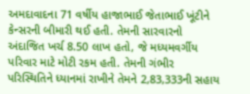અમદાવાદના 71 વર્ષીય હાજાભાઈ જેતાભાઈ ખૂંટીને કેન્સરની બીમારી થઈ હતી. તેમની સારવારનો અંદાજિત ખર્ચ 8.50 લાખ હતો, જે મધ્યમવર્ગીય પરિવાર માટે મોટી રકમ હતી. તેમની ગંભીર પરિસ્થિતિને ધ્યાનમાં રાખીને તેમને 2,83,333ની સહાય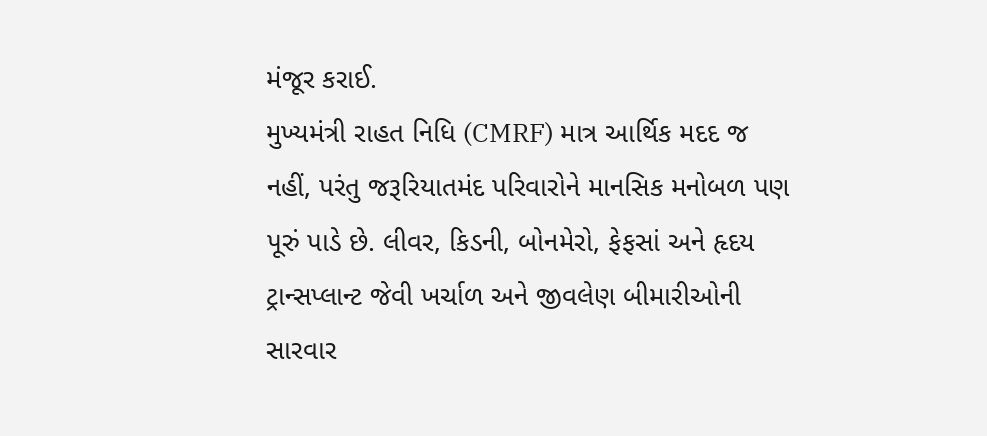મંજૂર કરાઈ.
મુખ્યમંત્રી રાહત નિધિ (CMRF) માત્ર આર્થિક મદદ જ નહીં, પરંતુ જરૂરિયાતમંદ પરિવારોને માનસિક મનોબળ પણ પૂરું પાડે છે. લીવર, કિડની, બોનમેરો, ફેફસાં અને હૃદય ટ્રાન્સપ્લાન્ટ જેવી ખર્ચાળ અને જીવલેણ બીમારીઓની સારવાર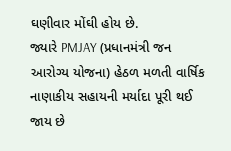ઘણીવાર મોંઘી હોય છે.
જ્યારે PMJAY (પ્રધાનમંત્રી જન આરોગ્ય યોજના) હેઠળ મળતી વાર્ષિક નાણાકીય સહાયની મર્યાદા પૂરી થઈ જાય છે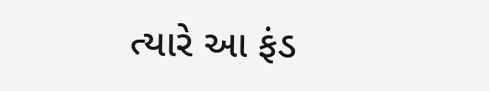ત્યારે આ ફંડ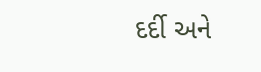દર્દી અને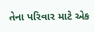તેના પરિવાર માટે એક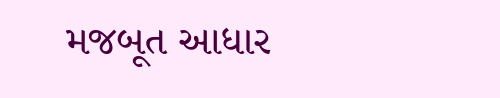મજબૂત આધાર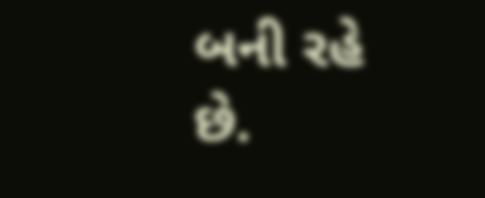બની રહે છે.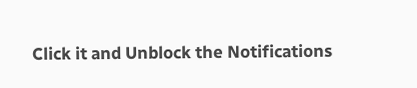Click it and Unblock the Notifications